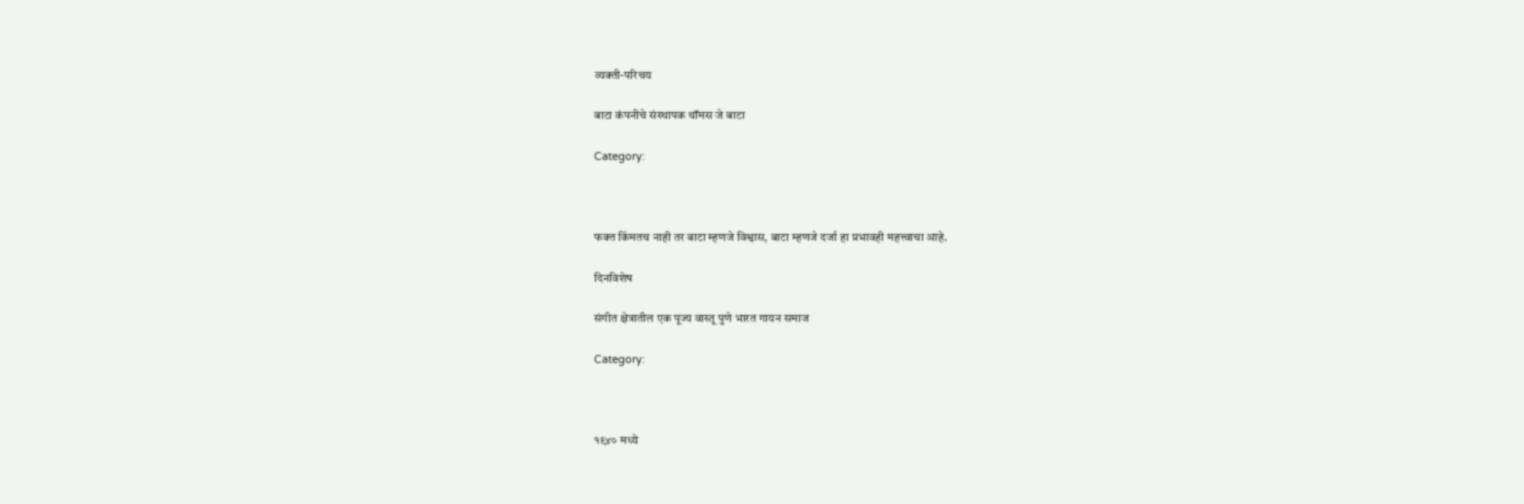व्यक्ती-परिचय

बाटा कंपनीचे संस्थापक थॉमस जे बाटा

Category:



फक्त किंमतच नाही तर बाटा म्हणजे विश्वास, बाटा म्हणजे दर्जा हा प्रभावही महत्त्वाचा आहे.

दिनविशेष

संगीत क्षेत्रातील एक पूज्य वास्तू पुणे भारत गायन समाज

Category:



१९४० मध्ये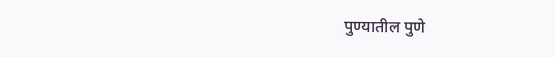पुण्यातील पुणे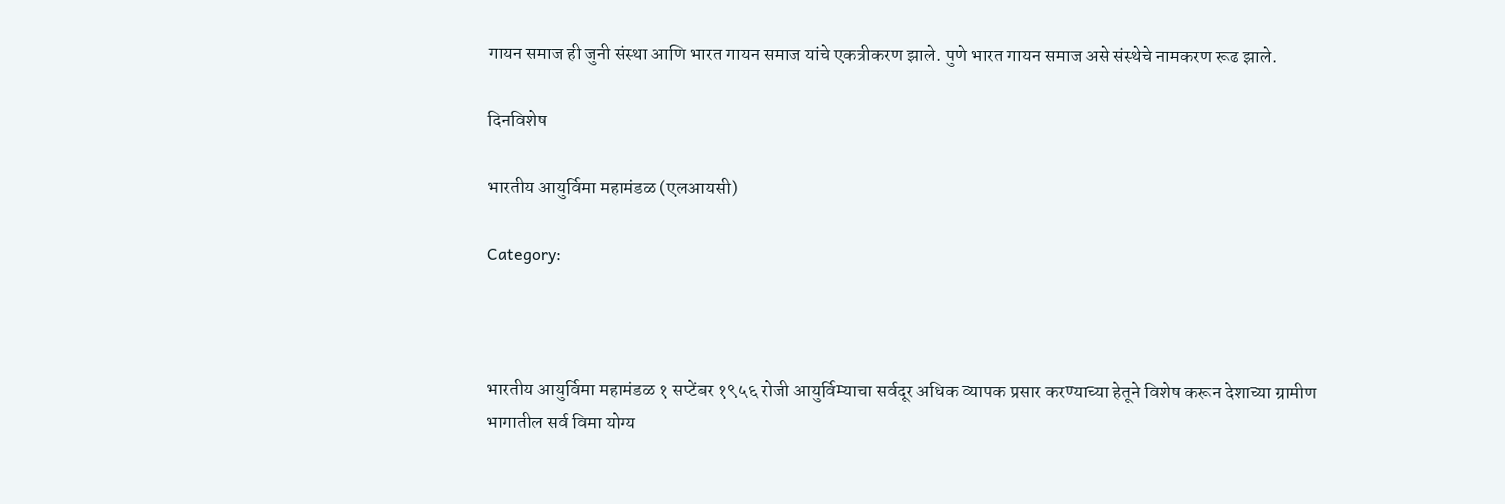गायन समाज ही जुनी संस्था आणि भारत गायन समाज यांचे एकत्रीकरण झाले. पुणे भारत गायन समाज असे संस्थेचे नामकरण रूढ झाले.

दिनविशेष

भारतीय आयुर्विमा महामंडळ (एलआयसी)

Category:



भारतीय आयुर्विमा महामंडळ १ सप्टेंबर १९५६ रोजी आयुर्विम्याचा सर्वदूर अधिक व्यापक प्रसार करण्याच्या हेतूने विशेष करून देशाच्या ग्रामीण भागातील सर्व विमा योग्य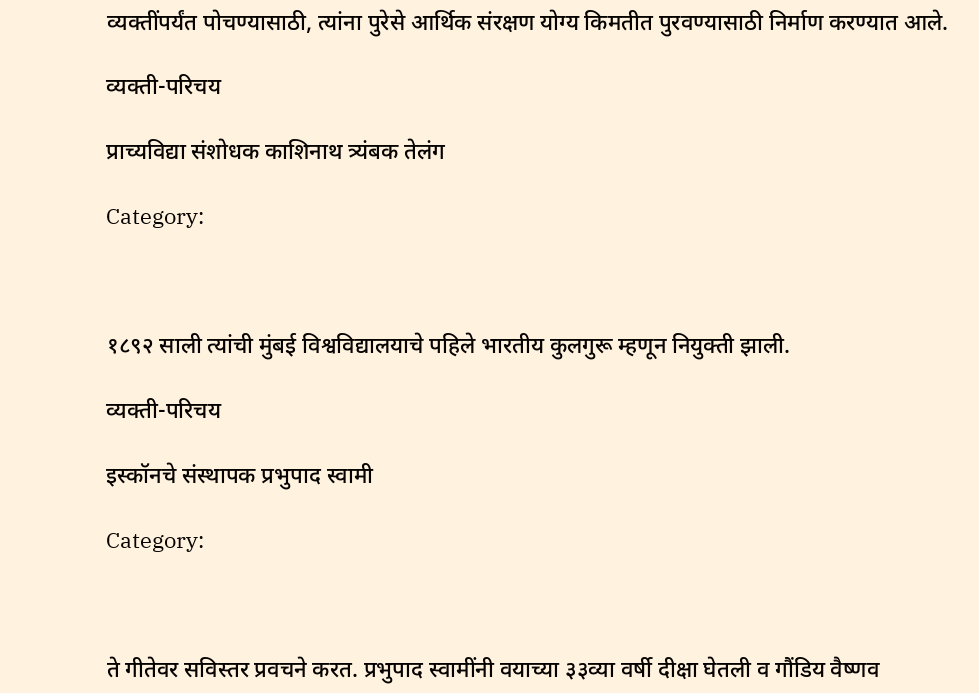व्यक्तींपर्यंत पोचण्यासाठी, त्यांना पुरेसे आर्थिक संरक्षण योग्य किमतीत पुरवण्यासाठी निर्माण करण्यात आले.

व्यक्ती-परिचय

प्राच्यविद्या संशोधक काशिनाथ त्र्यंबक तेलंग

Category:



१८९२ साली त्यांची मुंबई विश्वविद्यालयाचे पहिले भारतीय कुलगुरू म्हणून नियुक्ती झाली.

व्यक्ती-परिचय

इस्कॉनचे संस्थापक प्रभुपाद स्वामी

Category:



ते गीतेवर सविस्तर प्रवचने करत. प्रभुपाद स्वामींनी वयाच्या ३३व्या वर्षी दीक्षा घेतली व गौंडिय वैष्णव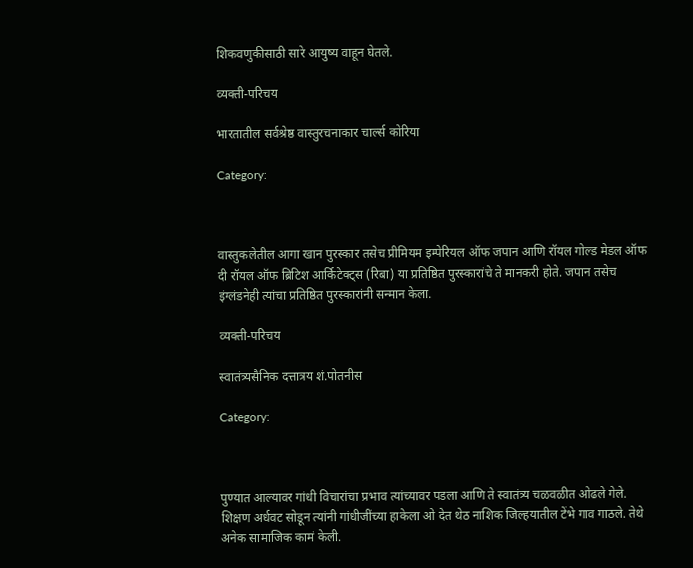शिकवणुकीसाठी सारे आयुष्य वाहून घेतले.

व्यक्ती-परिचय

भारतातील सर्वश्रेष्ठ वास्तुरचनाकार चार्ल्स कोरिया

Category:



वास्तुकलेतील आगा खान पुरस्कार तसेच प्रीमियम इम्पेरियल ऑफ जपान आणि रॉयल गोल्ड मेडल ऑफ दी रॉयल ऑफ ब्रिटिश आर्किटेक्ट्स (रिबा) या प्रतिष्ठित पुरस्कारांचे ते मानकरी होते. जपान तसेच इंग्लंडनेही त्यांचा प्रतिष्ठित पुरस्कारांनी सन्मान केला.

व्यक्ती-परिचय

स्वातंत्र्यसैनिक दत्तात्रय शं.पोतनीस

Category:



पुण्यात आल्यावर गांधी विचारांचा प्रभाव त्यांच्यावर पडला आणि ते स्वातंत्र्य चळवळीत ओढले गेले. शिक्षण अर्धवट सोडून त्यांनी गांधीजींच्या हाकेला ओ देत थेठ नाशिक जिल्हयातील टेंभे गाव गाठले. तेथे अनेक सामाजिक कामं केली.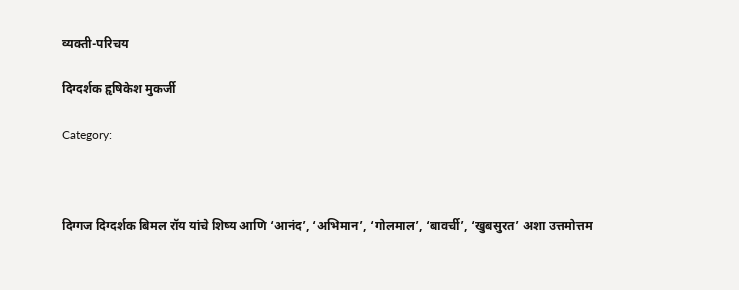व्यक्ती-परिचय

दिग्दर्शक हृषिकेश मुकर्जी

Category:



दिग्गज दिग्दर्शक बिमल रॉय यांचे शिष्य आणि ‘आनंद’, ‘अभिमान’, ‘गोलमाल’, ‘बावर्ची’, ‘खुबसुरत’ अशा उत्तमोत्तम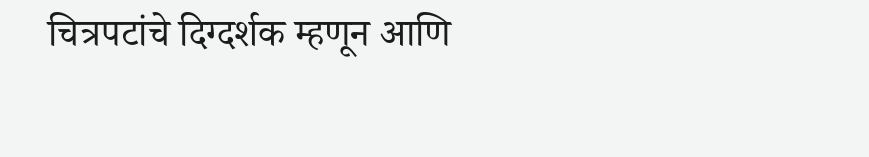चित्रपटांचे दिग्दर्शक म्हणून आणि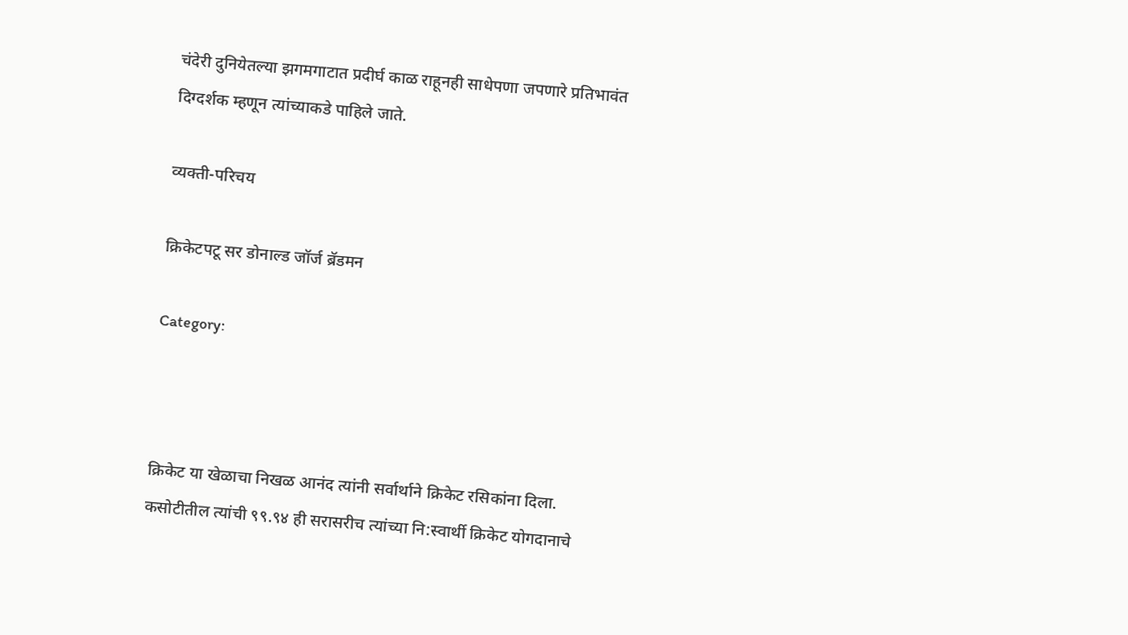चंदेरी दुनियेतल्या झगमगाटात प्रदीर्घ काळ राहूनही साधेपणा जपणारे प्रतिभावंत दिग्दर्शक म्हणून त्यांच्याकडे पाहिले जाते.

व्यक्ती-परिचय

क्रिकेटपटू सर डोनाल्ड जॉर्ज ब्रॅडमन

Category:



क्रिकेट या खेळाचा निखळ आनंद त्यांनी सर्वार्थाने क्रिकेट रसिकांना दिला. कसोटीतील त्यांची ९९.९४ ही सरासरीच त्यांच्या नि:स्वार्थी क्रिकेट योगदानाचे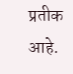प्रतीक आहे.